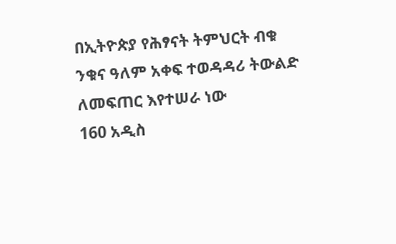በኢትዮጵያ የሕፃናት ትምህርት ብቁ ንቁና ዓለም አቀፍ ተወዳዳሪ ትውልድ ለመፍጠር እየተሠራ ነው
160 አዲስ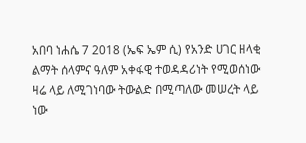አበባ ነሐሴ 7 2018 (ኤፍ ኤም ሲ) የአንድ ሀገር ዘላቂ ልማት ሰላምና ዓለም አቀፋዊ ተወዳዳሪነት የሚወሰነው ዛሬ ላይ ለሚገነባው ትውልድ በሚጣለው መሠረት ላይ ነው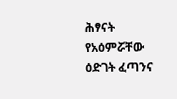ሕፃናት የአዕምሯቸው ዕድገት ፈጣንና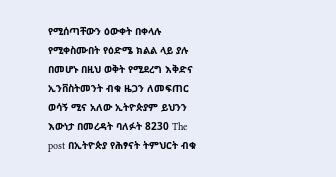የሚሰጣቸውን ዕውቀት በቀላሉ የሚቀስሙበት የዕድሜ ክልል ላይ ያሉ በመሆኑ በዚህ ወቅት የሚደረግ እቅድና ኢንቨስትመንት ብቁ ዜጋን ለመፍጠር ወሳኝ ሚና አለው ኢትዮጵያም ይህንን እውነታ በመረዳት ባለፉት 8230 The post በኢትዮጵያ የሕፃናት ትምህርት ብቁ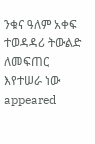ንቁና ዓለም አቀፍ ተወዳዳሪ ትውልድ ለመፍጠር እየተሠራ ነው appeared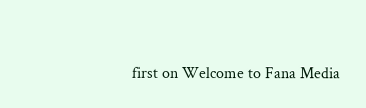first on Welcome to Fana Media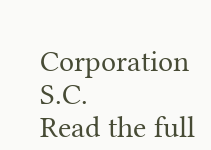Corporation S.C.
Read the full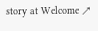story at Welcome ↗